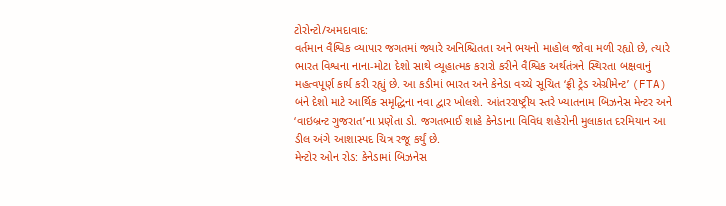ટોરોન્ટો/અમદાવાદ:
વર્તમાન વૈશ્વિક વ્યાપાર જગતમાં જ્યારે અનિશ્ચિતતા અને ભયનો માહોલ જોવા મળી રહ્યો છે, ત્યારે ભારત વિશ્વના નાના-મોટા દેશો સાથે વ્યૂહાત્મક કરારો કરીને વૈશ્વિક અર્થતંત્રને સ્થિરતા બક્ષવાનું મહત્વપૂર્ણ કાર્ય કરી રહ્યું છે. આ કડીમાં ભારત અને કેનેડા વચ્ચે સૂચિત ‘ફ્રી ટ્રેડ એગ્રીમેન્ટ’ (FTA) બંને દેશો માટે આર્થિક સમૃદ્ધિના નવા દ્વાર ખોલશે. આંતરરાષ્ટ્રીય સ્તરે ખ્યાતનામ બિઝનેસ મેન્ટર અને ‘વાઇબ્રન્ટ ગુજરાત’ના પ્રણેતા ડો. જગતભાઈ શાહે કેનેડાના વિવિધ શહેરોની મુલાકાત દરમિયાન આ ડીલ અંગે આશાસ્પદ ચિત્ર રજૂ કર્યું છે.
મેન્ટોર ઓન રોડ: કેનેડામાં બિઝનેસ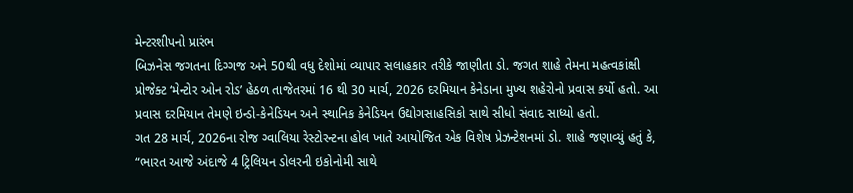મેન્ટરશીપનો પ્રારંભ
બિઝનેસ જગતના દિગ્ગજ અને 50થી વધુ દેશોમાં વ્યાપાર સલાહકાર તરીકે જાણીતા ડો. જગત શાહે તેમના મહત્વકાંક્ષી પ્રોજેક્ટ ‘મેન્ટોર ઓન રોડ’ હેઠળ તાજેતરમાં 16 થી 30 માર્ચ, 2026 દરમિયાન કેનેડાના મુખ્ય શહેરોનો પ્રવાસ કર્યો હતો. આ પ્રવાસ દરમિયાન તેમણે ઇન્ડો-કેનેડિયન અને સ્થાનિક કેનેડિયન ઉદ્યોગસાહસિકો સાથે સીધો સંવાદ સાધ્યો હતો.
ગત 28 માર્ચ, 2026ના રોજ ગ્વાલિયા રેસ્ટોરન્ટના હોલ ખાતે આયોજિત એક વિશેષ પ્રેઝન્ટેશનમાં ડો. શાહે જણાવ્યું હતું કે, “ભારત આજે અંદાજે 4 ટ્રિલિયન ડોલરની ઇકોનોમી સાથે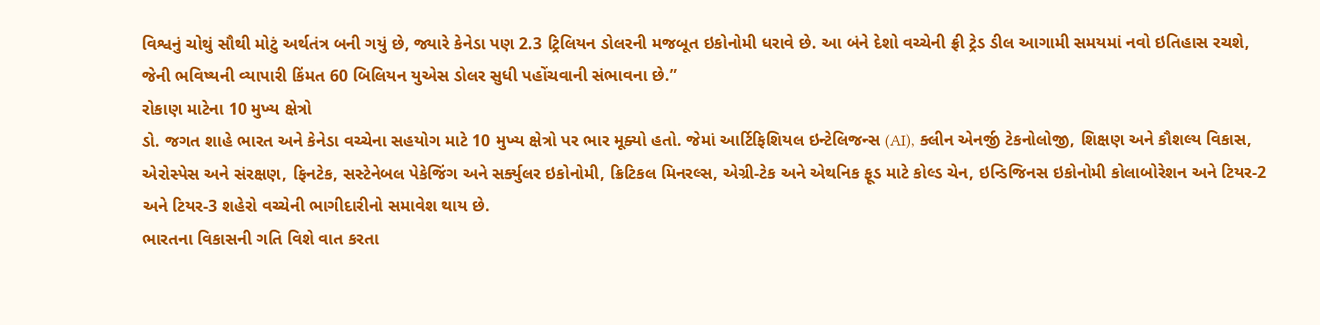વિશ્વનું ચોથું સૌથી મોટું અર્થતંત્ર બની ગયું છે, જ્યારે કેનેડા પણ 2.3 ટ્રિલિયન ડોલરની મજબૂત ઇકોનોમી ધરાવે છે. આ બંને દેશો વચ્ચેની ફ્રી ટ્રેડ ડીલ આગામી સમયમાં નવો ઇતિહાસ રચશે, જેની ભવિષ્યની વ્યાપારી કિંમત 60 બિલિયન યુએસ ડોલર સુધી પહોંચવાની સંભાવના છે.”
રોકાણ માટેના 10 મુખ્ય ક્ષેત્રો
ડો. જગત શાહે ભારત અને કેનેડા વચ્ચેના સહયોગ માટે 10 મુખ્ય ક્ષેત્રો પર ભાર મૂક્યો હતો. જેમાં આર્ટિફિશિયલ ઇન્ટેલિજન્સ (AI), ક્લીન એનર્જી ટેકનોલોજી, શિક્ષણ અને કૌશલ્ય વિકાસ, એરોસ્પેસ અને સંરક્ષણ, ફિનટેક, સસ્ટેનેબલ પેકેજિંગ અને સર્ક્યુલર ઇકોનોમી, ક્રિટિકલ મિનરલ્સ, એગ્રી-ટેક અને એથનિક ફૂડ માટે કોલ્ડ ચેન, ઇન્ડિજિનસ ઇકોનોમી કોલાબોરેશન અને ટિયર-2 અને ટિયર-3 શહેરો વચ્ચેની ભાગીદારીનો સમાવેશ થાય છે.
ભારતના વિકાસની ગતિ વિશે વાત કરતા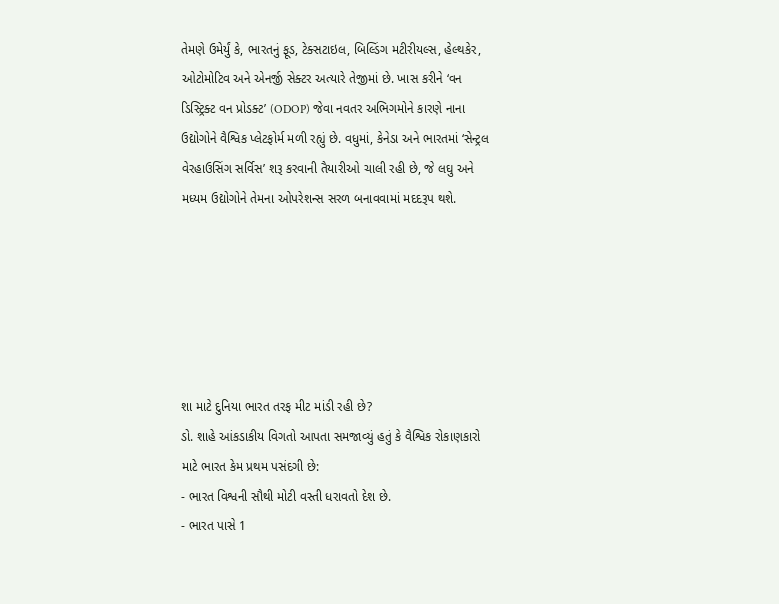તેમણે ઉમેર્યું કે, ભારતનું ફૂડ, ટેક્સટાઇલ, બિલ્ડિંગ મટીરીયલ્સ, હેલ્થકેર, ઓટોમોટિવ અને એનર્જી સેક્ટર અત્યારે તેજીમાં છે. ખાસ કરીને ‘વન ડિસ્ટ્રિક્ટ વન પ્રોડક્ટ’ (ODOP) જેવા નવતર અભિગમોને કારણે નાના ઉદ્યોગોને વૈશ્વિક પ્લેટફોર્મ મળી રહ્યું છે. વધુમાં, કેનેડા અને ભારતમાં ‘સેન્ટ્રલ વેરહાઉસિંગ સર્વિસ’ શરૂ કરવાની તૈયારીઓ ચાલી રહી છે, જે લઘુ અને મધ્યમ ઉદ્યોગોને તેમના ઓપરેશન્સ સરળ બનાવવામાં મદદરૂપ થશે.






શા માટે દુનિયા ભારત તરફ મીટ માંડી રહી છે?
ડો. શાહે આંકડાકીય વિગતો આપતા સમજાવ્યું હતું કે વૈશ્વિક રોકાણકારો માટે ભારત કેમ પ્રથમ પસંદગી છે:
- ભારત વિશ્વની સૌથી મોટી વસ્તી ધરાવતો દેશ છે.
- ભારત પાસે 1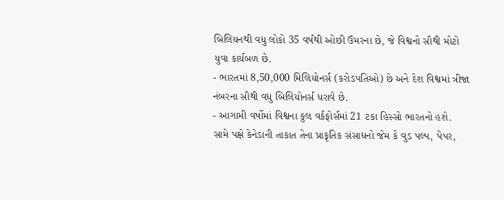બિલિયનથી વધુ લોકો 35 વર્ષથી ઓછી ઉંમરના છે, જે વિશ્વનો સૌથી મોટો યુવા કાર્યબળ છે.
- ભારતમાં 8,50,000 મિલિયોનર્સ (કરોડપતિઓ) છે અને દેશ વિશ્વમાં ત્રીજા નંબરના સૌથી વધુ બિલિયોનર્સ ધરાવે છે.
- આગામી વર્ષોમાં વિશ્વના કુલ વર્કફોર્સમાં 21 ટકા હિસ્સો ભારતનો હશે.
સામે પક્ષે કેનેડાની તાકાત તેના પ્રાકૃતિક સંસાધનો જેમ કે વુડ પલ્પ, પેપર,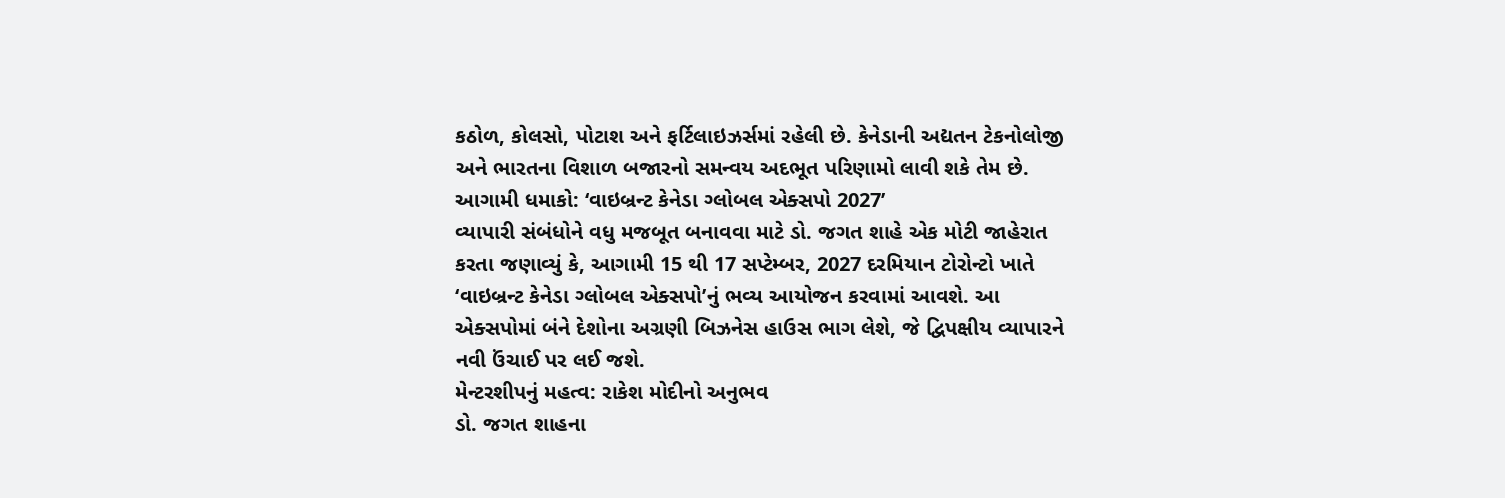કઠોળ, કોલસો, પોટાશ અને ફર્ટિલાઇઝર્સમાં રહેલી છે. કેનેડાની અદ્યતન ટેકનોલોજી અને ભારતના વિશાળ બજારનો સમન્વય અદભૂત પરિણામો લાવી શકે તેમ છે.
આગામી ધમાકો: ‘વાઇબ્રન્ટ કેનેડા ગ્લોબલ એક્સપો 2027’
વ્યાપારી સંબંધોને વધુ મજબૂત બનાવવા માટે ડો. જગત શાહે એક મોટી જાહેરાત કરતા જણાવ્યું કે, આગામી 15 થી 17 સપ્ટેમ્બર, 2027 દરમિયાન ટોરોન્ટો ખાતે ‘વાઇબ્રન્ટ કેનેડા ગ્લોબલ એક્સપો’નું ભવ્ય આયોજન કરવામાં આવશે. આ એક્સપોમાં બંને દેશોના અગ્રણી બિઝનેસ હાઉસ ભાગ લેશે, જે દ્વિપક્ષીય વ્યાપારને નવી ઉંચાઈ પર લઈ જશે.
મેન્ટરશીપનું મહત્વ: રાકેશ મોદીનો અનુભવ
ડો. જગત શાહના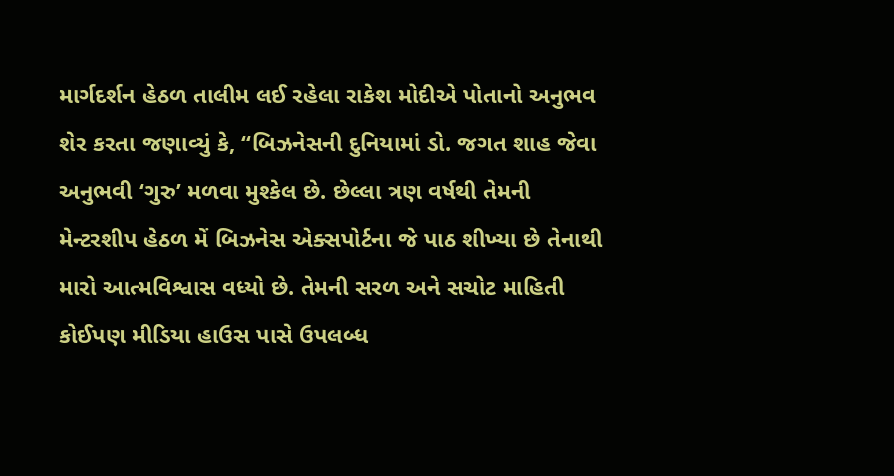માર્ગદર્શન હેઠળ તાલીમ લઈ રહેલા રાકેશ મોદીએ પોતાનો અનુભવ શેર કરતા જણાવ્યું કે, “બિઝનેસની દુનિયામાં ડો. જગત શાહ જેવા અનુભવી ‘ગુરુ’ મળવા મુશ્કેલ છે. છેલ્લા ત્રણ વર્ષથી તેમની મેન્ટરશીપ હેઠળ મેં બિઝનેસ એક્સપોર્ટના જે પાઠ શીખ્યા છે તેનાથી મારો આત્મવિશ્વાસ વધ્યો છે. તેમની સરળ અને સચોટ માહિતી કોઈપણ મીડિયા હાઉસ પાસે ઉપલબ્ધ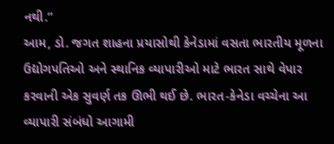નથી.”
આમ, ડો. જગત શાહના પ્રયાસોથી કેનેડામાં વસતા ભારતીય મૂળના ઉદ્યોગપતિઓ અને સ્થાનિક વ્યાપારીઓ માટે ભારત સાથે વેપાર કરવાની એક સુવર્ણ તક ઊભી થઈ છે. ભારત-કેનેડા વચ્ચેના આ વ્યાપારી સંબંધો આગામી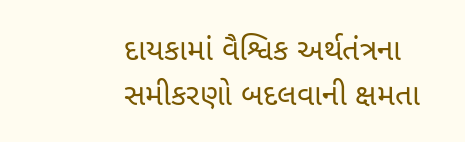દાયકામાં વૈશ્વિક અર્થતંત્રના સમીકરણો બદલવાની ક્ષમતા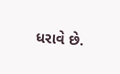ધરાવે છે.